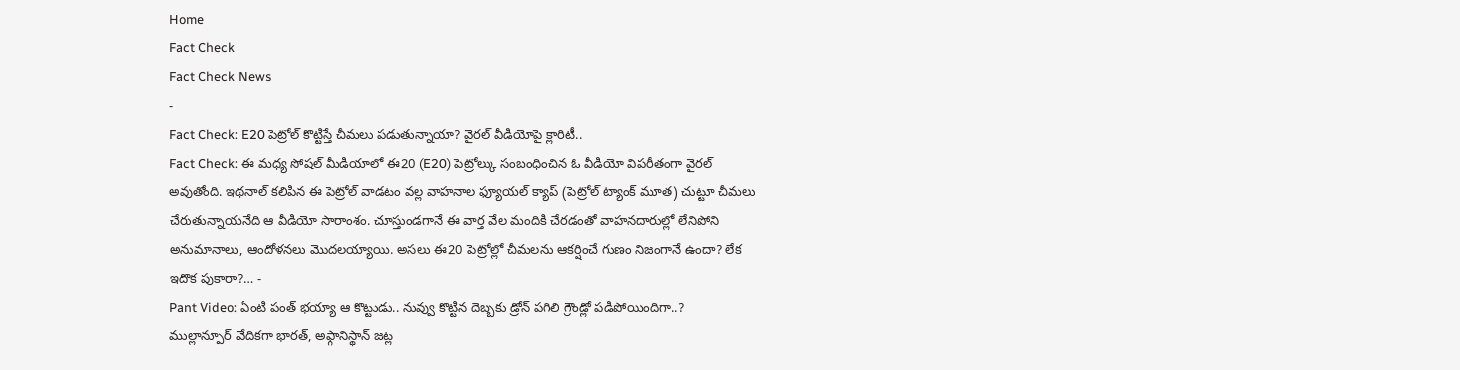Home
Fact Check
Fact Check News
-
Fact Check: E20 పెట్రోల్ కొట్టిస్తే చీమలు పడుతున్నాయా? వైరల్ వీడియోపై క్లారిటీ..
Fact Check: ఈ మధ్య సోషల్ మీడియాలో ఈ20 (E20) పెట్రోల్కు సంబంధించిన ఓ వీడియో విపరీతంగా వైరల్ అవుతోంది. ఇథనాల్ కలిపిన ఈ పెట్రోల్ వాడటం వల్ల వాహనాల ఫ్యూయల్ క్యాప్ (పెట్రోల్ ట్యాంక్ మూత) చుట్టూ చీమలు చేరుతున్నాయనేది ఆ వీడియో సారాంశం. చూస్తుండగానే ఈ వార్త వేల మందికి చేరడంతో వాహనదారుల్లో లేనిపోని అనుమానాలు, ఆందోళనలు మొదలయ్యాయి. అసలు ఈ20 పెట్రోల్లో చీమలను ఆకర్షించే గుణం నిజంగానే ఉందా? లేక ఇదొక పుకారా?… -
Pant Video: ఏంటి పంత్ భయ్యా ఆ కొట్టుడు.. నువ్వు కొట్టిన దెబ్బకు డ్రోన్ పగిలి గ్రౌండ్లో పడిపోయిందిగా..?
ముల్లాన్పూర్ వేదికగా భారత్, అఫ్గానిస్థాన్ జట్ల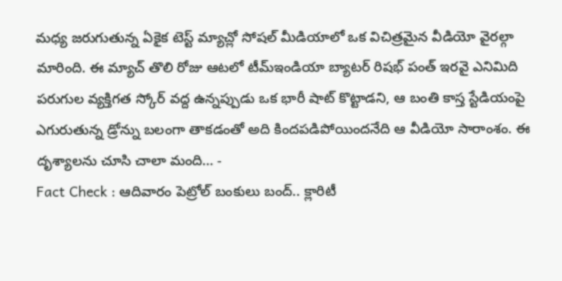మధ్య జరుగుతున్న ఏకైక టెస్ట్ మ్యాచ్లో సోషల్ మీడియాలో ఒక విచిత్రమైన వీడియో వైరల్గా మారింది. ఈ మ్యాచ్ తొలి రోజు ఆటలో టీమ్ఇండియా బ్యాటర్ రిషభ్ పంత్ ఇరవై ఎనిమిది పరుగుల వ్యక్తిగత స్కోర్ వద్ద ఉన్నప్పుడు ఒక భారీ షాట్ కొట్టాడని, ఆ బంతి కాస్త స్టేడియంపై ఎగురుతున్న డ్రోన్ను బలంగా తాకడంతో అది కిందపడిపోయిందనేది ఆ వీడియో సారాంశం. ఈ దృశ్యాలను చూసి చాలా మంది… -
Fact Check : ఆదివారం పెట్రోల్ బంకులు బంద్.. క్లారిటీ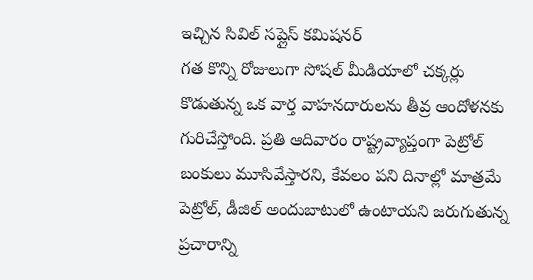ఇచ్చిన సివిల్ సప్లైస్ కమిషనర్
గత కొన్ని రోజులుగా సోషల్ మీడియాలో చక్కర్లు కొడుతున్న ఒక వార్త వాహనదారులను తీవ్ర ఆందోళనకు గురిచేస్తోంది. ప్రతి ఆదివారం రాష్ట్రవ్యాప్తంగా పెట్రోల్ బంకులు మూసివేస్తారని, కేవలం పని దినాల్లో మాత్రమే పెట్రోల్, డీజిల్ అందుబాటులో ఉంటాయని జరుగుతున్న ప్రచారాన్ని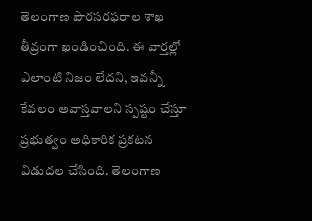తెలంగాణ పౌరసరఫరాల శాఖ తీవ్రంగా ఖండించింది. ఈ వార్తల్లో ఎలాంటి నిజం లేదని, ఇవన్నీ కేవలం అవాస్తవాలని స్పష్టం చేస్తూ ప్రభుత్వం అధికారిక ప్రకటన విడుదల చేసింది. తెలంగాణ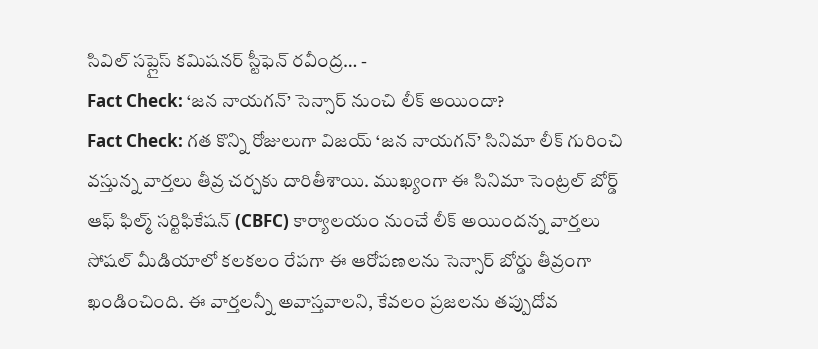సివిల్ సప్లైస్ కమిషనర్ స్టీఫెన్ రవీంద్ర… -
Fact Check: ‘జన నాయగన్’ సెన్సార్ నుంచి లీక్ అయిందా?
Fact Check: గత కొన్ని రోజులుగా విజయ్ ‘జన నాయగన్’ సినిమా లీక్ గురించి వస్తున్న వార్తలు తీవ్ర చర్చకు దారితీశాయి. ముఖ్యంగా ఈ సినిమా సెంట్రల్ బోర్డ్ ఆఫ్ ఫిల్మ్ సర్టిఫికేషన్ (CBFC) కార్యాలయం నుంచే లీక్ అయిందన్న వార్తలు సోషల్ మీడియాలో కలకలం రేపగా ఈ ఆరోపణలను సెన్సార్ బోర్డు తీవ్రంగా ఖండించింది. ఈ వార్తలన్నీ అవాస్తవాలని, కేవలం ప్రజలను తప్పుదోవ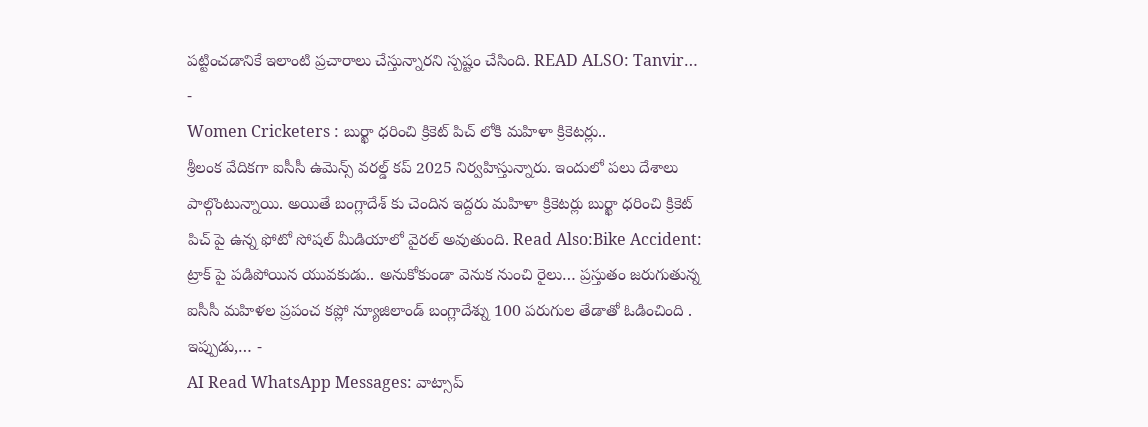పట్టించడానికే ఇలాంటి ప్రచారాలు చేస్తున్నారని స్పష్టం చేసింది. READ ALSO: Tanvir… -
Women Cricketers : బుర్ఖా ధరించి క్రికెట్ పిచ్ లోకి మహిళా క్రికెటర్లు..
శ్రీలంక వేదికగా ఐసీసీ ఉమెన్స్ వరల్డ్ కప్ 2025 నిర్వహిస్తున్నారు. ఇందులో పలు దేశాలు పాల్గొంటున్నాయి. అయితే బంగ్లాదేశ్ కు చెందిన ఇద్దరు మహిళా క్రికెటర్లు బుర్ఖా ధరించి క్రికెట్ పిచ్ పై ఉన్న ఫోటో సోషల్ మీడియాలో వైరల్ అవుతుంది. Read Also:Bike Accident: ట్రాక్ పై పడిపోయిన యువకుడు.. అనుకోకుండా వెనుక నుంచి రైలు… ప్రస్తుతం జరుగుతున్న ఐసీసీ మహిళల ప్రపంచ కప్లో న్యూజిలాండ్ బంగ్లాదేశ్ను 100 పరుగుల తేడాతో ఓడించింది . ఇప్పుడు,… -
AI Read WhatsApp Messages: వాట్సాప్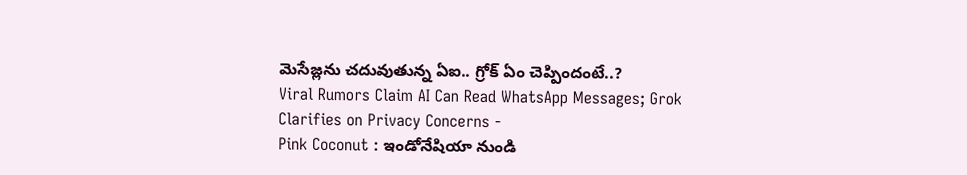మెసేజ్లను చదువుతున్న ఏఐ.. గ్రోక్ ఏం చెప్పిందంటే..?
Viral Rumors Claim AI Can Read WhatsApp Messages; Grok Clarifies on Privacy Concerns -
Pink Coconut : ఇండోనేషియా నుండి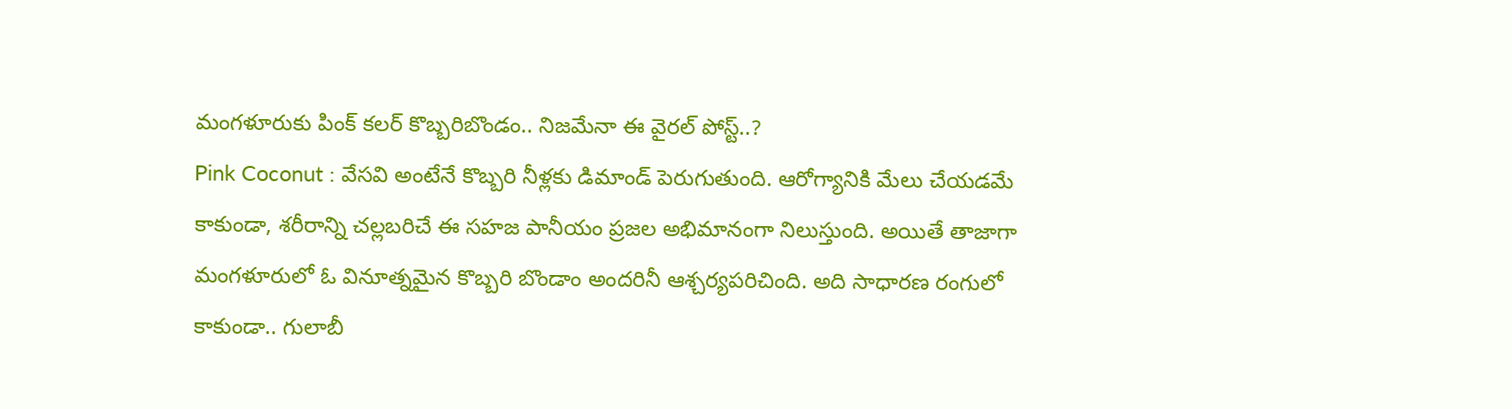మంగళూరుకు పింక్ కలర్ కొబ్బరిబొండం.. నిజమేనా ఈ వైరల్ పోస్ట్..?
Pink Coconut : వేసవి అంటేనే కొబ్బరి నీళ్లకు డిమాండ్ పెరుగుతుంది. ఆరోగ్యానికి మేలు చేయడమే కాకుండా, శరీరాన్ని చల్లబరిచే ఈ సహజ పానీయం ప్రజల అభిమానంగా నిలుస్తుంది. అయితే తాజాగా మంగళూరులో ఓ వినూత్నమైన కొబ్బరి బొండాం అందరినీ ఆశ్చర్యపరిచింది. అది సాధారణ రంగులో కాకుండా.. గులాబీ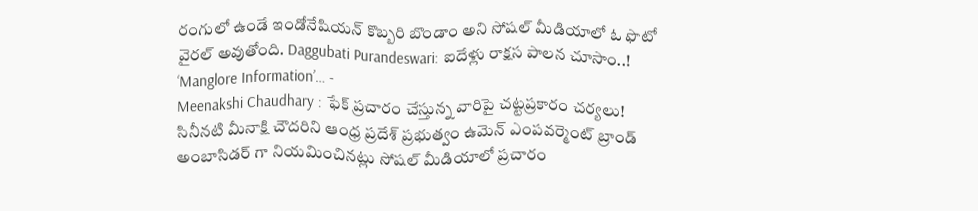రంగులో ఉండే ఇండోనేషియన్ కొబ్బరి బొండాం అని సోషల్ మీడియాలో ఓ ఫొటో వైరల్ అవుతోంది. Daggubati Purandeswari: ఐదేళ్లు రాక్షస పాలన చూసాం..! ‘Manglore Information’… -
Meenakshi Chaudhary : ఫేక్ ప్రచారం చేస్తున్న వారిపై చట్టప్రకారం చర్యలు!
సినీనటి మీనాక్షి చౌదరిని ఆంధ్ర ప్రదేశ్ ప్రభుత్వం ఉమెన్ ఎంపవర్మెంట్ బ్రాండ్ అంబాసిడర్ గా నియమించినట్లు సోషల్ మీడియాలో ప్రచారం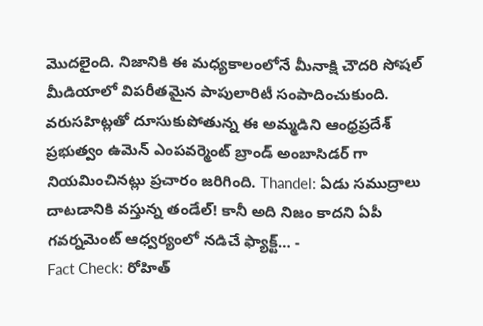మొదలైంది. నిజానికి ఈ మధ్యకాలంలోనే మీనాక్షి చౌదరి సోషల్ మీడియాలో విపరీతమైన పాపులారిటీ సంపాదించుకుంది. వరుసహిట్లతో దూసుకుపోతున్న ఈ అమ్మడిని ఆంధ్రప్రదేశ్ ప్రభుత్వం ఉమెన్ ఎంపవర్మెంట్ బ్రాండ్ అంబాసిడర్ గా నియమించినట్లు ప్రచారం జరిగింది. Thandel: ఏడు సముద్రాలు దాటడానికి వస్తున్న తండేల్! కానీ అది నిజం కాదని ఏపీ గవర్నమెంట్ ఆధ్వర్యంలో నడిచే ఫ్యాక్ట్… -
Fact Check: రోహిత్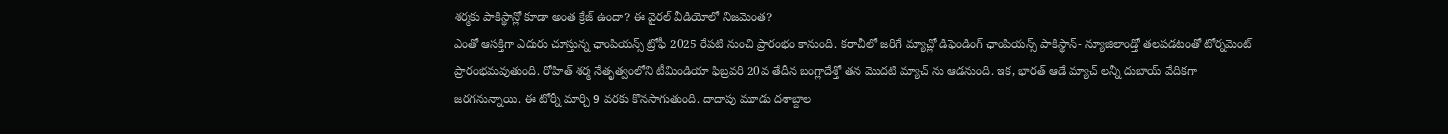శర్మకు పాకిస్థాన్లో కూడా అంత క్రేజ్ ఉందా? ఈ వైరల్ వీడియోలో నిజమెంత?
ఎంతో ఆసక్తిగా ఎదురు చూస్తున్న ఛాంపియన్స్ ట్రోఫీ 2025 రేపటి నుంచి ప్రారంభం కానుంది. కరాచీలో జరిగే మ్యాచ్లో డిఫెండింగ్ ఛాంపియన్స్ పాకిస్థాన్- న్యూజిలాండ్తో తలపడటంతో టోర్నమెంట్ ప్రారంభమవుతుంది. రోహిత్ శర్మ నేతృత్వంలోని టీమిండియా ఫిబ్రవరి 20వ తేదీన బంగ్లాదేశ్తో తన మొదటి మ్యాచ్ ను ఆడనుంది. ఇక, భారత్ ఆడే మ్యాచ్ లన్నీ దుబాయ్ వేదికగా జరగనున్నాయి. ఈ టోర్నీ మార్చి 9 వరకు కొనసాగుతుంది. దాదాపు మూడు దశాబ్దాల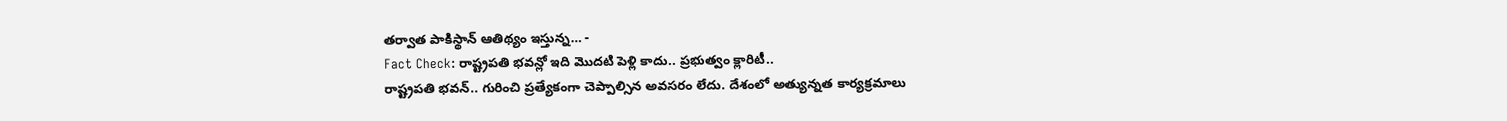తర్వాత పాకిస్థాన్ ఆతిథ్యం ఇస్తున్న… -
Fact Check: రాష్ట్రపతి భవన్లో ఇది మొదటి పెళ్లి కాదు.. ప్రభుత్వం క్లారిటీ..
రాష్ట్రపతి భవన్.. గురించి ప్రత్యేకంగా చెప్పాల్సిన అవసరం లేదు. దేశంలో అత్యున్నత కార్యక్రమాలు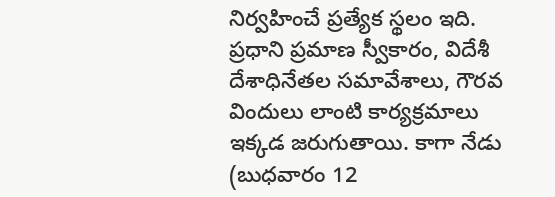నిర్వహించే ప్రత్యేక స్థలం ఇది. ప్రధాని ప్రమాణ స్వీకారం, విదేశీ దేశాధినేతల సమావేశాలు, గౌరవ విందులు లాంటి కార్యక్రమాలు ఇక్కడ జరుగుతాయి. కాగా నేడు (బుధవారం 12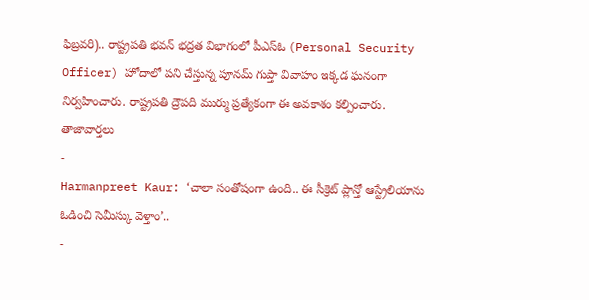ఫిబ్రవరి).. రాష్ట్రపతి భవన్ భద్రత విభాగంలో పీఎస్ఓ (Personal Security Officer) హోదాలో పని చేస్తున్న పూనమ్ గుప్తా వివాహం ఇక్కడ ఘనంగా నిర్వహించారు. రాష్ట్రపతి ద్రౌపది ముర్ము ప్రత్యేకంగా ఈ అవకాశం కల్పించారు.
తాజావార్తలు
-
Harmanpreet Kaur: ‘చాలా సంతోషంగా ఉంది.. ఈ సీక్రెట్ ప్లాన్తో ఆస్ట్రేలియాను ఓడించి సెమీస్కు వెళ్తాం’..
-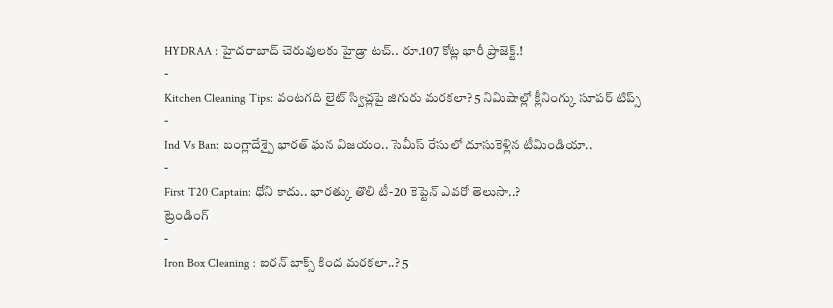HYDRAA : హైదరాబాద్ చెరువులకు హైడ్రా టచ్.. రూ.107 కోట్ల భారీ ప్రాజెక్ట్.!
-
Kitchen Cleaning Tips: వంటగది లైట్ స్విచ్లపై జిగురు మరకలా? 5 నిమిషాల్లో క్లీనింగ్కు సూపర్ టిప్స్
-
Ind Vs Ban: బంగ్లాదేశ్పై భారత్ ఘన విజయం.. సెమీస్ రేసులో దూసుకెళ్లిన టీమిండియా..
-
First T20 Captain: ధోని కాదు.. భారత్కు తొలి టీ-20 కెప్టెన్ ఎవరో తెలుసా..?
ట్రెండింగ్
-
Iron Box Cleaning : ఐరన్ బాక్స్ కింద మరకలా..? 5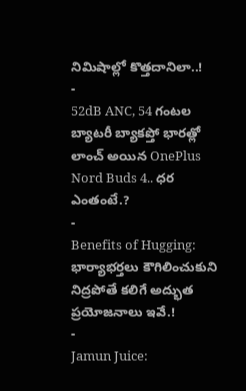నిమిషాల్లో కొత్తదానిలా..!
-
52dB ANC, 54 గంటల బ్యాటరీ బ్యాకప్తో భారత్లో లాంచ్ అయిన OnePlus Nord Buds 4.. ధర ఎంతంటే.?
-
Benefits of Hugging: భార్యాభర్తలు కౌగిలించుకుని నిద్రపోతే కలిగే అద్భుత ప్రయోజనాలు ఇవే.!
-
Jamun Juice: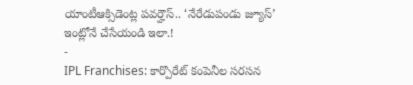యాంటీఆక్సిడెంట్ల పవర్హౌస్.. ‘నేరేడుపండు జ్యూస్’ ఇంట్లోనే చేసేయండి ఇలా.!
-
IPL Franchises: కార్పొరేట్ కంపెనీల సరసన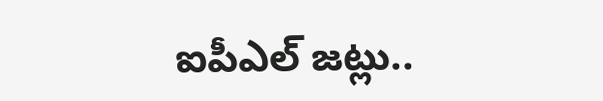ఐపీఎల్ జట్లు..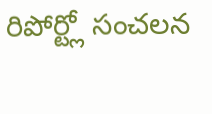రిపోర్ట్లో సంచలన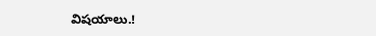విషయాలు.!